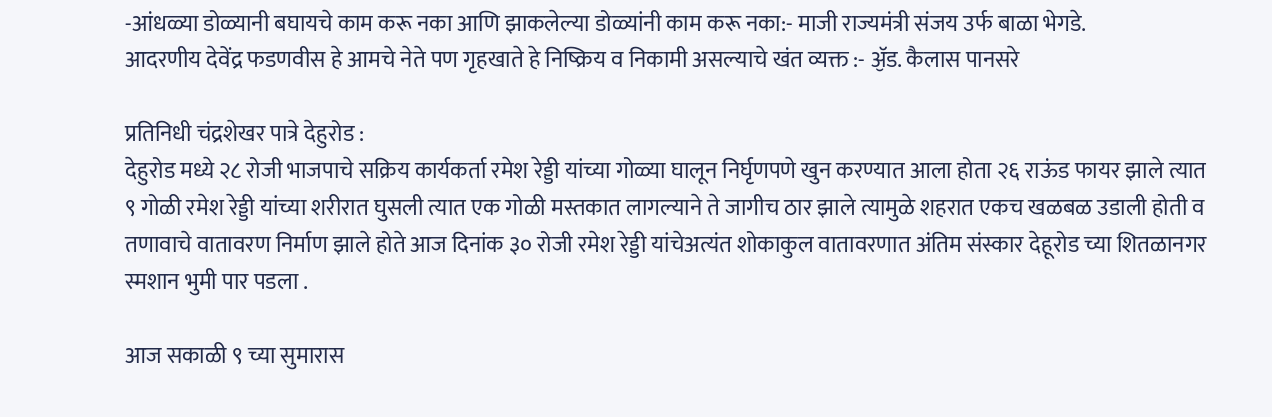-आंधळ्या डोळ्यानी बघायचे काम करू नका आणि झाकलेल्या डोळ्यांनी काम करू नका:- माजी राज्यमंत्री संजय उर्फ बाळा भेगडे.
आदरणीय देवेंद्र फडणवीस हे आमचे नेते पण गृहखाते हे निष्क्रिय व निकामी असल्याचे खंत व्यक्त :- ॶॅड. कैलास पानसरे

प्रतिनिधी चंद्रशेखर पात्रे देहुरोड :
देहुरोड मध्ये २८ रोजी भाजपाचे सक्रिय कार्यकर्ता रमेश रेड्डी यांच्या गोळ्या घालून निर्घृणपणे खुन करण्यात आला होता २६ राऊंड फायर झाले त्यात ९ गोळी रमेश रेड्डी यांच्या शरीरात घुसली त्यात एक गोळी मस्तकात लागल्याने ते जागीच ठार झाले त्यामुळे शहरात एकच खळबळ उडाली होती व तणावाचे वातावरण निर्माण झाले होते आज दिनांक ३० रोजी रमेश रेड्डी यांचेअत्यंत शोकाकुल वातावरणात अंतिम संस्कार देहूरोड च्या शितळानगर स्मशान भुमी पार पडला .

आज सकाळी ९ च्या सुमारास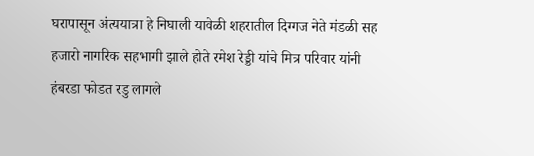घरापासून अंत्ययात्रा हे निघाली यावेळी शहरातील दिग्गज नेते मंडळी सह हजारो नागरिक सहभागी झाले होते रमेश रेड्डी यांचे मित्र परिवार यांनी हंबरडा फोडत रडु लागले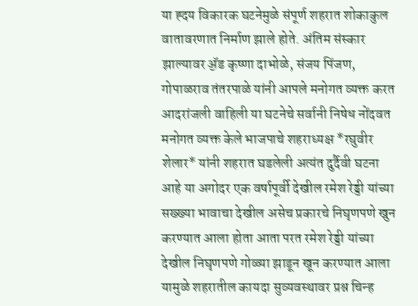या ह्दय विकारक घटनेमुळे संपूर्ण शहरात शोकाकुल वातावरणात निर्माण झाले होते. अंतिम संस्कार झाल्यावर ॶॅड कृष्णा दाभोळे, संजय पिंजण, गोपाळराव तंतरपाळे यांनी आपले मनोगत व्यक्त करत आदरांजली वाहिली या घटनेचे सर्वानी निषेध नोंदवत मनोगत व्यक्त केले भाजपाचे शहराध्यक्ष *रघुवीर शेलार* यांनी शहरात घडलेली अत्यंत दुर्दैवी घटना आहे या अगोदर एक वर्षापूर्वी देखील रमेश रेड्डी यांच्या सख्ख्या भावाचा देखील असेच प्रकारचे निघृणपणे खुन करण्यात आला होता आता परत रमेश रेड्डी यांच्या देखील निघृणपणे गोळ्या झाडून खून करण्यात आला यामुळे शहरातील कायदा सुव्यवस्थावर प्रश्न चिन्ह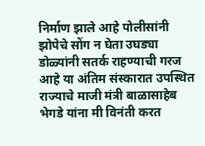निर्माण झाले आहे पोलीसांनी झोपेचे सोंग न घेता उघड्या डोळ्यांनी सतर्क राहण्याची गरज आहे या अंतिम संस्कारात उपस्थित राज्याचे माजी मंत्री बाळासाहेब भेगडे यांना मी विनंती करत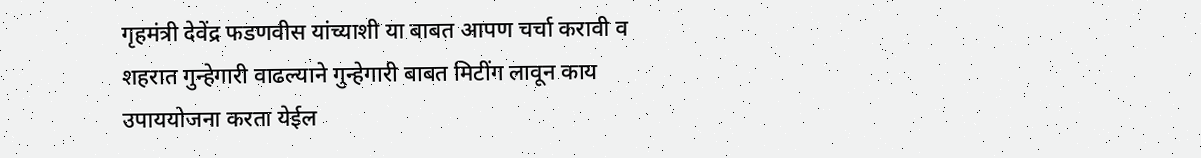गृहमंत्री देवेंद्र फडणवीस यांच्याशी या बाबत आपण चर्चा करावी व शहरात गुन्हेगारी वाढल्याने गुन्हेगारी बाबत मिटींग लावून काय उपाययोजना करता येईल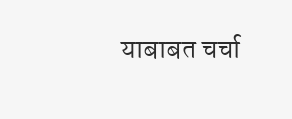याबाबत चर्चा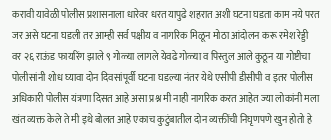करावी यावेळी पोलीस प्रशासनाला धारेवर धरत यापुढे शहरात अशी घटना घडता काम नये परत जर असे घटना घडली तर आम्ही सर्व पक्षीय व नागरिक मिळून मोठा आंदोलन करू रमेश रेड्डी वर २६ राऊंड फायरिंग झाले ९ गोळ्या लागले येवढे गोळ्या व पिस्तुल आले कुठून या गोष्टीचा पोलीसांनी शोध घ्यावा दोन दिवसांपूर्वी घटना घडल्या नंतर येथे एसीपी डीसीपी व इतर पोलीस अधिकारी पोलीस यंत्रणा दिसत आहे असा प्रश्न मी नाही नागरिक करत आहेत ज्या लोकांनी मला खंत व्यक्त केले ते मी इथे बोलत आहे एकाच कुटुंबातील दोन व्यक्तींची निघृणपणे खुन होतो हे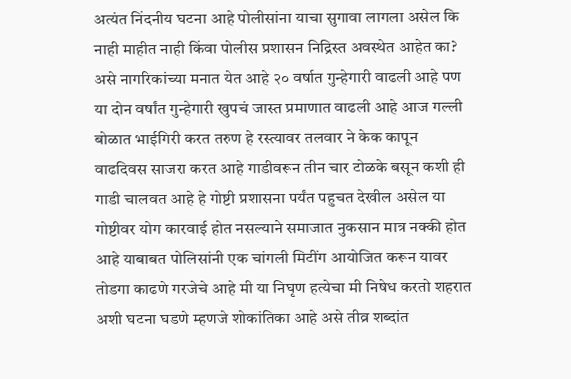अत्यंत निंदनीय घटना आहे पोलीसांना याचा सुगावा लागला असेल कि नाही माहीत नाही किंवा पोलीस प्रशासन निद्रिस्त अवस्थेत आहेत का? असे नागरिकांच्या मनात येत आहे २० वर्षात गुन्हेगारी वाढली आहे पण या दोन वर्षांत गुन्हेगारी खुपचं जास्त प्रमाणात वाढली आहे आज गल्ली बोळात भाईगिरी करत तरुण हे रस्त्यावर तलवार ने केक कापून वाढदिवस साजरा करत आहे गाडीवरून तीन चार टोळके बसून कशी ही गाडी चालवत आहे हे गोष्टी प्रशासना पर्यंत पहुचत देखील असेल या गोष्टीवर योग कारवाई होत नसल्याने समाजात नुकसान मात्र नक्की होत आहे याबाबत पोलिसांनी एक चांगली मिटींग आयोजित करून यावर तोडगा काढणे गरजेचे आहे मी या निघृण हत्येचा मी निषेध करतो शहरात अशी घटना घडणे म्हणजे शोकांतिका आहे असे तीव्र शब्दांत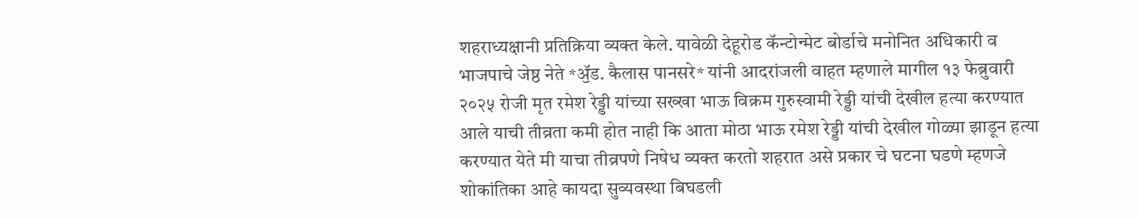शहराध्यक्षानी प्रतिक्रिया व्यक्त केले. यावेळी देहूरोड कॅन्टोन्मेट बोर्डाचे मनोनित अधिकारी व भाजपाचे जेष्ठ नेते *ॶॅड. कैलास पानसरे* यांनी आदरांजली वाहत म्हणाले मागील १३ फेब्रुवारी २०२५ रोजी मृत रमेश रेड्डी यांच्या सख्खा भाऊ विक्रम गुरुस्वामी रेड्डी यांची देखील हत्या करण्यात आले याची तीव्रता कमी होत नाही कि आता मोठा भाऊ रमेश रेड्डी यांची देखील गोळ्या झाडून हत्या करण्यात येते मी याचा तीव्रपणे निषेध व्यक्त करतो शहरात असे प्रकार चे घटना घडणे म्हणजे शोकांतिका आहे कायदा सुव्यवस्था बिघडली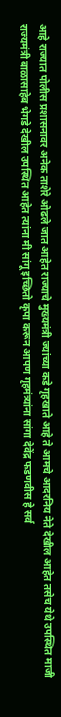आहे राज्यात पोलीस प्रशासनावर अनेक ताशेरे ओढले जात आहेत राज्याचे मुख्यमंत्री ज्यांच्या कडे गृहखाते आहे ते आमचे आदरनिय नेते देखील आहेत तसेच येथे उपस्थित माजी राज्यमंत्री बाळासाहेब भेगडे देखील उपस्थित आहेत त्यांना मी सांगू इच्छितो कृपा करून आपण गृहमंत्र्यांना सांगा देवेंद्र फडणवीस हे सर्व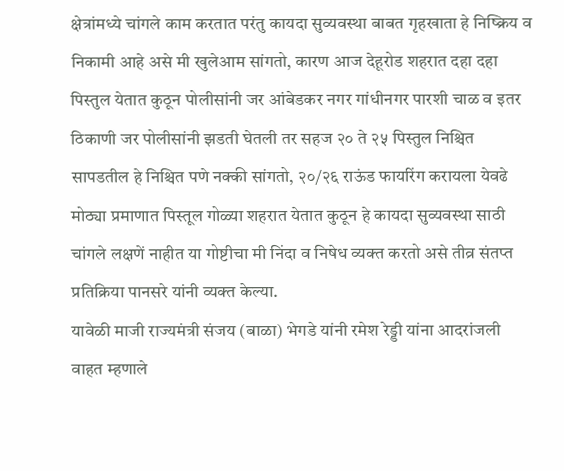क्षेत्रांमध्ये चांगले काम करतात परंतु कायदा सुव्यवस्था बाबत गृहखाता हे निष्क्रिय व निकामी आहे असे मी खुलेआम सांगतो, कारण आज देहूरोड शहरात दहा दहा पिस्तुल येतात कुठून पोलीसांनी जर आंबेडकर नगर गांधीनगर पारशी चाळ व इतर ठिकाणी जर पोलीसांनी झडती घेतली तर सहज २० ते २५ पिस्तुल निश्चित सापडतील हे निश्चित पणे नक्की सांगतो, २०/२६ राऊंड फायरिंग करायला येवढे मोठ्या प्रमाणात पिस्तूल गोळ्या शहरात येतात कुठून हे कायदा सुव्यवस्था साठी चांगले लक्षणें नाहीत या गोष्टीचा मी निंदा व निषेध व्यक्त करतो असे तीव्र संतप्त प्रतिक्रिया पानसरे यांनी व्यक्त केल्या.
यावेळी माजी राज्यमंत्री संजय (बाळा) भेगडे यांनी रमेश रेड्डी यांना आदरांजली वाहत म्हणाले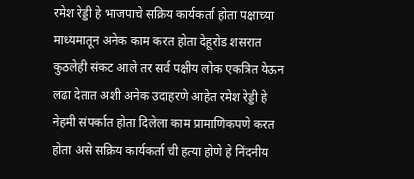रमेश रेड्डी हे भाजपाचे सक्रिय कार्यकर्ता होता पक्षाच्या माध्यमातून अनेक काम करत होता देहूरोड शसरात कुठलेही संकट आले तर सर्व पक्षीय लोक एकत्रित येऊन लढा देतात अशी अनेक उदाहरणे आहेत रमेश रेड्डी हे नेहमी संपर्कात होता दिलेला काम प्रामाणिकपणे करत होता असे सक्रिय कार्यकर्ता ची हत्या होणे हे निंदनीय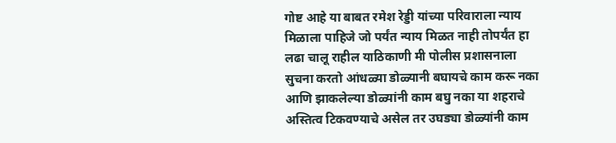गोष्ट आहे या बाबत रमेश रेड्डी यांच्या परिवाराला न्याय मिळाला पाहिजे जो पर्यंत न्याय मिळत नाही तोपर्यंत हा लढा चालू राहील याठिकाणी मी पोलीस प्रशासनाला सुचना करतो आंधळ्या डोळ्यानी बघायचे काम करू नका आणि झाकलेल्या डोळ्यांनी काम बघु नका या शहराचे अस्तित्व टिकवण्याचे असेल तर उघड्या डोळ्यांनी काम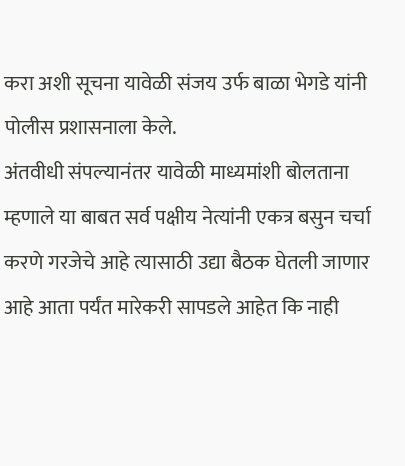करा अशी सूचना यावेळी संजय उर्फ बाळा भेगडे यांनी पोलीस प्रशासनाला केले.
अंतवीधी संपल्यानंतर यावेळी माध्यमांशी बोलताना म्हणाले या बाबत सर्व पक्षीय नेत्यांनी एकत्र बसुन चर्चा करणे गरजेचे आहे त्यासाठी उद्या बैठक घेतली जाणार आहे आता पर्यंत मारेकरी सापडले आहेत कि नाही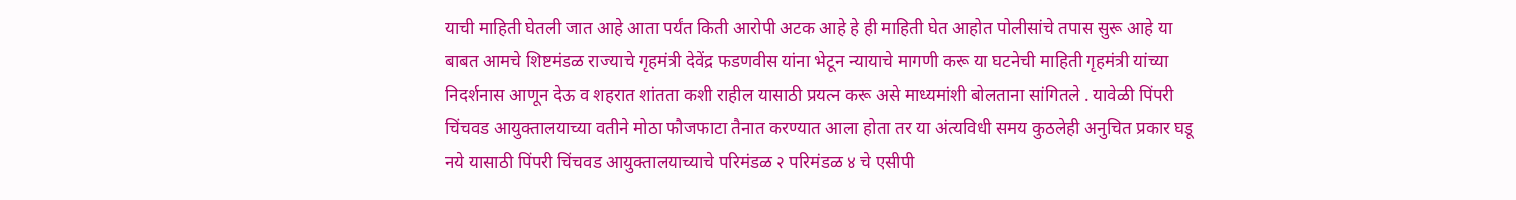याची माहिती घेतली जात आहे आता पर्यंत किती आरोपी अटक आहे हे ही माहिती घेत आहोत पोलीसांचे तपास सुरू आहे या बाबत आमचे शिष्टमंडळ राज्याचे गृहमंत्री देवेंद्र फडणवीस यांना भेटून न्यायाचे मागणी करू या घटनेची माहिती गृहमंत्री यांच्या निदर्शनास आणून देऊ व शहरात शांतता कशी राहील यासाठी प्रयत्न करू असे माध्यमांशी बोलताना सांगितले . यावेळी पिंपरी चिंचवड आयुक्तालयाच्या वतीने मोठा फौजफाटा तैनात करण्यात आला होता तर या अंत्यविधी समय कुठलेही अनुचित प्रकार घडू नये यासाठी पिंपरी चिंचवड आयुक्तालयाच्याचे परिमंडळ २ परिमंडळ ४ चे एसीपी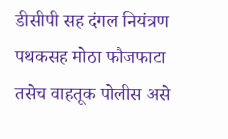डीसीपी सह दंगल नियंत्रण पथकसह मोठा फौजफाटा तसेच वाहतूक पोलीस असे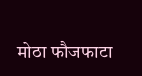मोठा फौजफाटा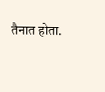तैनात होता.